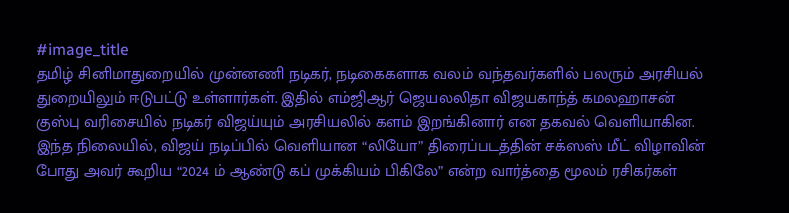#image_title
தமிழ் சினிமாதுறையில் முன்னணி நடிகர், நடிகைகளாக வலம் வந்தவர்களில் பலரும் அரசியல் துறையிலும் ஈடுபட்டு உள்ளார்கள். இதில் எம்ஜிஆர் ஜெயலலிதா விஜயகாந்த் கமலஹாசன் குஸ்பு வரிசையில் நடிகர் விஜய்யும் அரசியலில் களம் இறங்கினார் என தகவல் வெளியாகின.
இந்த நிலையில், விஜய் நடிப்பில் வெளியான “லியோ” திரைப்படத்தின் சக்ஸஸ் மீட் விழாவின் போது அவர் கூறிய “2024 ம் ஆண்டு கப் முக்கியம் பிகிலே” என்ற வார்த்தை மூலம் ரசிகர்கள்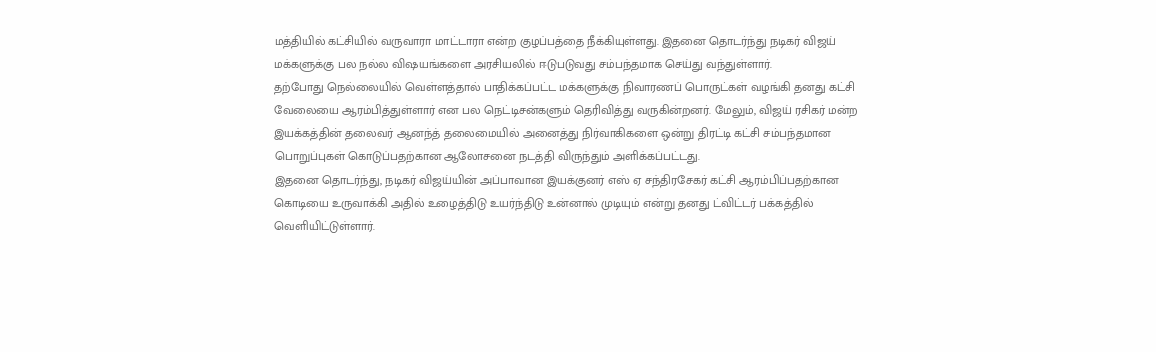மத்தியில் கட்சியில் வருவாரா மாட்டாரா என்ற குழப்பத்தை நீக்கியுள்ளது. இதனை தொடர்ந்து நடிகர் விஜய் மக்களுக்கு பல நல்ல விஷயங்களை அரசியலில் ஈடுபடுவது சம்பந்தமாக செய்து வந்துள்ளார்.
தற்போது நெல்லையில் வெள்ளத்தால் பாதிக்கப்பட்ட மக்களுக்கு நிவாரணப் பொருட்கள் வழங்கி தனது கட்சி வேலையை ஆரம்பித்துள்ளார் என பல நெட்டிசன்களும் தெரிவித்து வருகின்றனர். மேலும், விஜய் ரசிகர் மன்ற இயக்கத்தின் தலைவர் ஆனந்த் தலைமையில் அனைத்து நிர்வாகிகளை ஒன்று திரட்டி கட்சி சம்பந்தமான பொறுப்புகள் கொடுப்பதற்கான ஆலோசனை நடத்தி விருந்தும் அளிக்கப்பட்டது.
இதனை தொடர்ந்து, நடிகர் விஜய்யின் அப்பாவான இயக்குனர் எஸ் ஏ சந்திரசேகர் கட்சி ஆரம்பிப்பதற்கான கொடியை உருவாக்கி அதில் உழைத்திடு உயர்ந்திடு உன்னால் முடியும் என்று தனது ட்விட்டர் பக்கத்தில் வெளியிட்டுள்ளார்.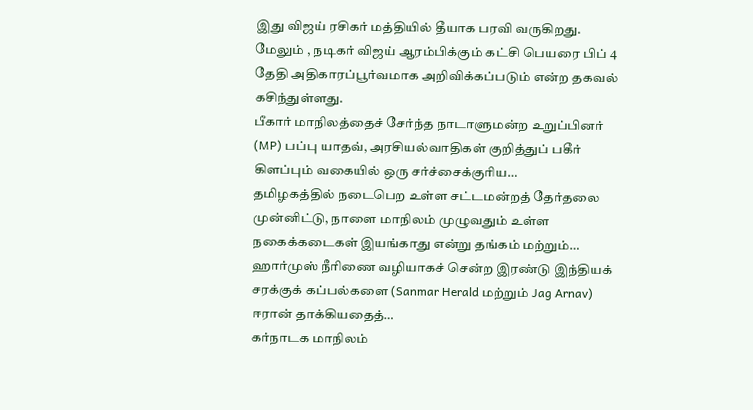இது விஜய் ரசிகர் மத்தியில் தீயாக பரவி வருகிறது. மேலும் , நடிகர் விஜய் ஆரம்பிக்கும் கட்சி பெயரை பிப் 4 தேதி அதிகாரப்பூர்வமாக அறிவிக்கப்படும் என்ற தகவல் கசிந்துள்ளது.
பீகார் மாநிலத்தைச் சேர்ந்த நாடாளுமன்ற உறுப்பினர் (MP) பப்பு யாதவ், அரசியல்வாதிகள் குறித்துப் பகீர் கிளப்பும் வகையில் ஒரு சர்ச்சைக்குரிய…
தமிழகத்தில் நடைபெற உள்ள சட்டமன்றத் தேர்தலை முன்னிட்டு, நாளை மாநிலம் முழுவதும் உள்ள நகைக்கடைகள் இயங்காது என்று தங்கம் மற்றும்…
ஹார்முஸ் நீரிணை வழியாகச் சென்ற இரண்டு இந்தியக் சரக்குக் கப்பல்களை (Sanmar Herald மற்றும் Jag Arnav) ஈரான் தாக்கியதைத்…
கர்நாடக மாநிலம்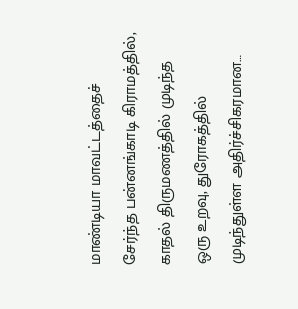மாண்டியா மாவட்டத்தைச் சேர்ந்த பன்னங்காடி கிராமத்தில், காதல் திருமணத்தில் முடிந்த ஒரு உறவு, துரோகத்தில் முடிந்துள்ள அதிர்ச்சிகரமான…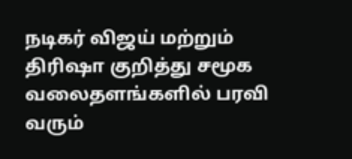நடிகர் விஜய் மற்றும் திரிஷா குறித்து சமூக வலைதளங்களில் பரவி வரும்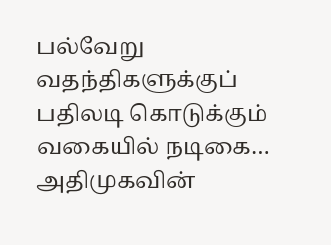பல்வேறு வதந்திகளுக்குப் பதிலடி கொடுக்கும் வகையில் நடிகை…
அதிமுகவின்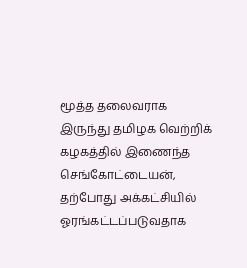மூத்த தலைவராக இருந்து தமிழக வெற்றிக் கழகத்தில் இணைந்த செங்கோட்டையன், தற்போது அக்கட்சியில் ஓரங்கட்டப்படுவதாக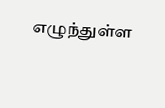எழுந்துள்ள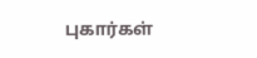புகார்கள்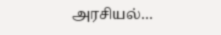அரசியல்…